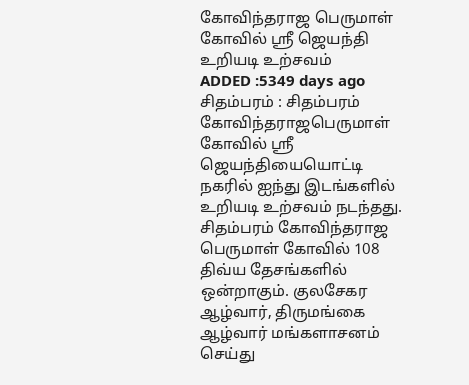கோவிந்தராஜ பெருமாள் கோவில் ஸ்ரீ ஜெயந்தி உறியடி உற்சவம்
ADDED :5349 days ago
சிதம்பரம் : சிதம்பரம் கோவிந்தராஜபெருமாள் கோவில் ஸ்ரீ ஜெயந்தியையொட்டி நகரில் ஐந்து இடங்களில் உறியடி உற்சவம் நடந்தது. சிதம்பரம் கோவிந்தராஜ பெருமாள் கோவில் 108 திவ்ய தேசங்களில் ஒன்றாகும். குலசேகர ஆழ்வார், திருமங்கை ஆழ்வார் மங்களாசனம் செய்து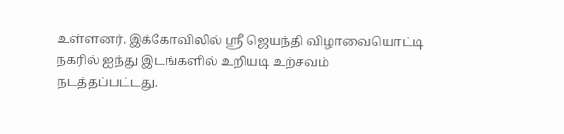உள்ளனர். இக்கோவிலில் ஸ்ரீ ஜெயந்தி விழாவையொட்டி நகரில் ஐந்து இடங்களில் உறியடி உற்சவம் நடத்தப்பட்டது.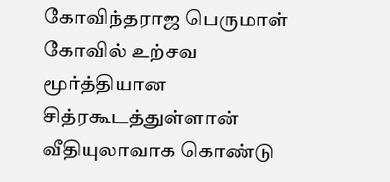கோவிந்தராஜ பெருமாள் கோவில் உற்சவ மூர்த்தியான சித்ரகூடத்துள்ளான் வீதியுலாவாக கொண்டு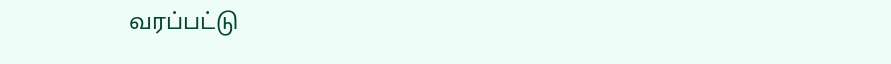வரப்பட்டு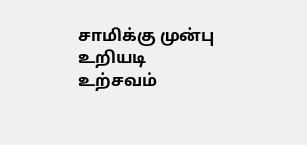சாமிக்கு முன்பு உறியடி உற்சவம்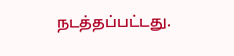நடத்தப்பட்டது.